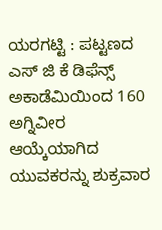ಯರಗಟ್ಟಿ : ಪಟ್ಟಣದ ಎಸ್ ಜಿ ಕೆ ಡಿಫೆನ್ಸ್ ಅಕಾಡೆಮಿಯಿಂದ 160 ಅಗ್ನಿವೀರ ಆಯ್ಕೆಯಾಗಿದ ಯುವಕರನ್ನು ಶುಕ್ರವಾರ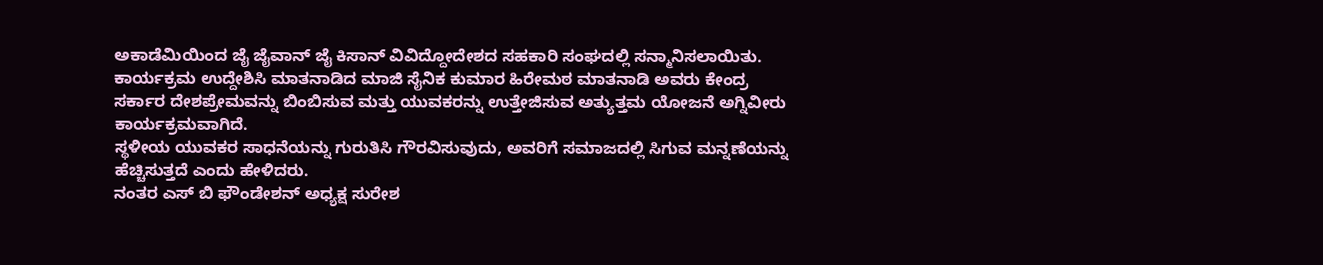ಅಕಾಡೆಮಿಯಿಂದ ಜೈ ಜೈವಾನ್ ಜೈ ಕಿಸಾನ್ ವಿವಿದ್ದೋದೇಶದ ಸಹಕಾರಿ ಸಂಘದಲ್ಲಿ ಸನ್ಮಾನಿಸಲಾಯಿತು.
ಕಾರ್ಯಕ್ರಮ ಉದ್ದೇಶಿಸಿ ಮಾತನಾಡಿದ ಮಾಜಿ ಸೈನಿಕ ಕುಮಾರ ಹಿರೇಮಠ ಮಾತನಾಡಿ ಅವರು ಕೇಂದ್ರ ಸರ್ಕಾರ ದೇಶಪ್ರೇಮವನ್ನು ಬಿಂಬಿಸುವ ಮತ್ತು ಯುವಕರನ್ನು ಉತ್ತೇಜಿಸುವ ಅತ್ಯುತ್ತಮ ಯೋಜನೆ ಅಗ್ನಿವೀರು ಕಾರ್ಯಕ್ರಮವಾಗಿದೆ.
ಸ್ಥಳೀಯ ಯುವಕರ ಸಾಧನೆಯನ್ನು ಗುರುತಿಸಿ ಗೌರವಿಸುವುದು, ಅವರಿಗೆ ಸಮಾಜದಲ್ಲಿ ಸಿಗುವ ಮನ್ನಣೆಯನ್ನು ಹೆಚ್ಚಿಸುತ್ತದೆ ಎಂದು ಹೇಳಿದರು.
ನಂತರ ಎಸ್ ಬಿ ಫೌಂಡೇಶನ್ ಅಧ್ಯಕ್ಷ ಸುರೇಶ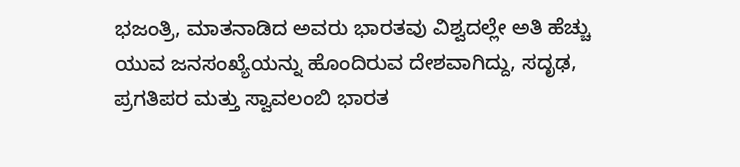ಭಜಂತ್ರಿ, ಮಾತನಾಡಿದ ಅವರು ಭಾರತವು ವಿಶ್ವದಲ್ಲೇ ಅತಿ ಹೆಚ್ಚು ಯುವ ಜನಸಂಖ್ಯೆಯನ್ನು ಹೊಂದಿರುವ ದೇಶವಾಗಿದ್ದು, ಸದೃಢ, ಪ್ರಗತಿಪರ ಮತ್ತು ಸ್ವಾವಲಂಬಿ ಭಾರತ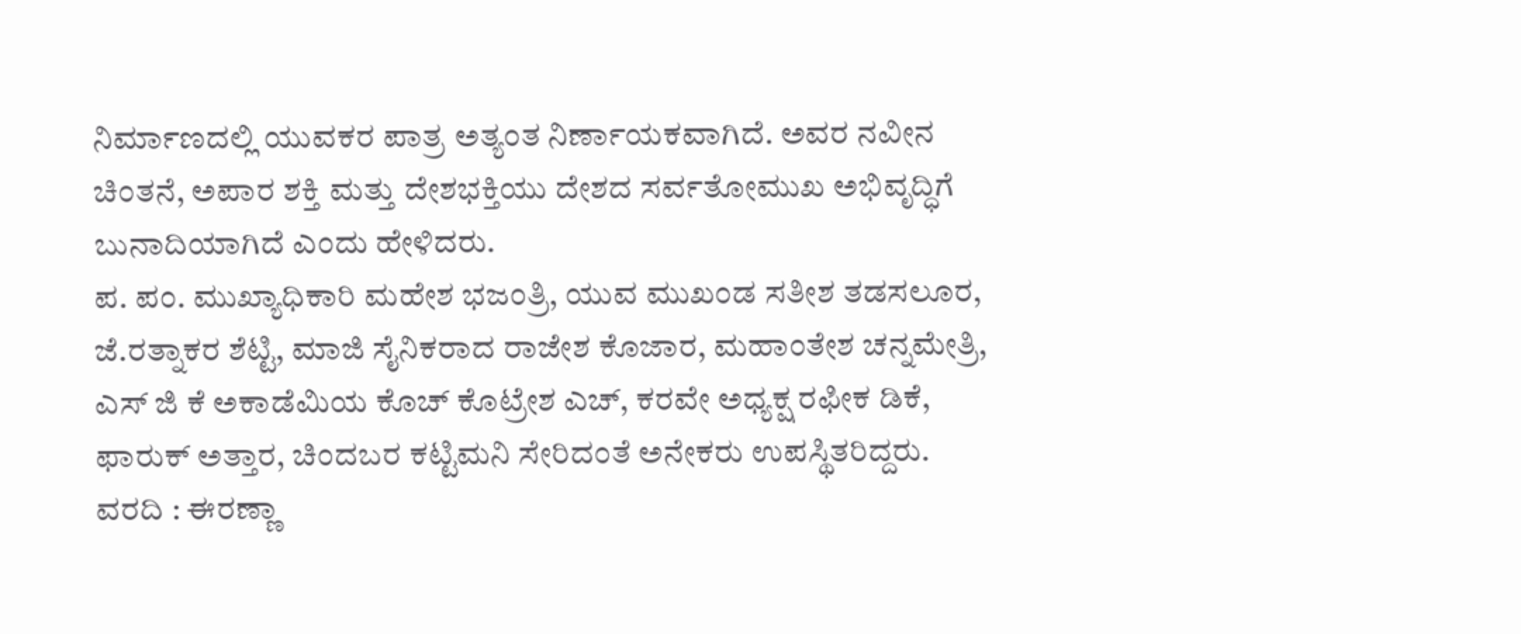ನಿರ್ಮಾಣದಲ್ಲಿ ಯುವಕರ ಪಾತ್ರ ಅತ್ಯಂತ ನಿರ್ಣಾಯಕವಾಗಿದೆ. ಅವರ ನವೀನ ಚಿಂತನೆ, ಅಪಾರ ಶಕ್ತಿ ಮತ್ತು ದೇಶಭಕ್ತಿಯು ದೇಶದ ಸರ್ವತೋಮುಖ ಅಭಿವೃದ್ಧಿಗೆ ಬುನಾದಿಯಾಗಿದೆ ಎಂದು ಹೇಳಿದರು.
ಪ. ಪಂ. ಮುಖ್ಯಾಧಿಕಾರಿ ಮಹೇಶ ಭಜಂತ್ರಿ, ಯುವ ಮುಖಂಡ ಸತೀಶ ತಡಸಲೂರ, ಜೆ.ರತ್ನಾಕರ ಶೆಟ್ಟಿ, ಮಾಜಿ ಸೈನಿಕರಾದ ರಾಜೇಶ ಕೊಜಾರ, ಮಹಾಂತೇಶ ಚನ್ನಮೇತ್ರಿ, ಎಸ್ ಜಿ ಕೆ ಅಕಾಡೆಮಿಯ ಕೊಚ್ ಕೊಟ್ರೇಶ ಎಚ್, ಕರವೇ ಅಧ್ಯಕ್ಷ ರಫೀಕ ಡಿಕೆ, ಫಾರುಕ್ ಅತ್ತಾರ, ಚಿಂದಬರ ಕಟ್ಟಿಮನಿ ಸೇರಿದಂತೆ ಅನೇಕರು ಉಪಸ್ಥಿತರಿದ್ದರು.
ವರದಿ : ಈರಣ್ಣಾ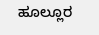ಹೂಲ್ಲೂರ